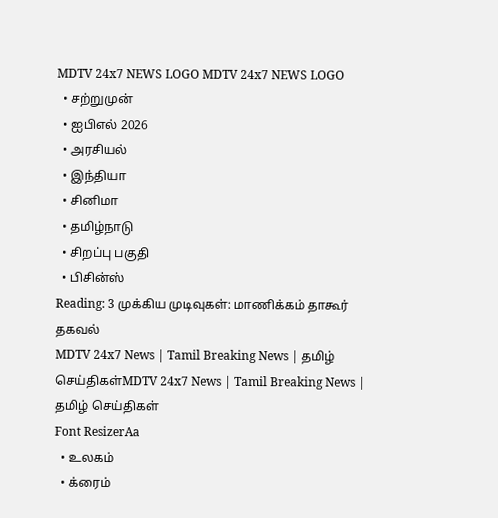MDTV 24x7 NEWS LOGO MDTV 24x7 NEWS LOGO
  • சற்றுமுன்
  • ஐபிஎல் 2026
  • அரசியல்
  • இந்தியா
  • சினிமா
  • தமிழ்நாடு
  • சிறப்பு பகுதி
  • பிசின்ஸ்
Reading: 3 முக்கிய முடிவுகள்: மாணிக்கம் தாகூர் தகவல்
MDTV 24x7 News | Tamil Breaking News | தமிழ் செய்திகள்MDTV 24x7 News | Tamil Breaking News | தமிழ் செய்திகள்
Font ResizerAa
  • உலகம்
  • க்ரைம்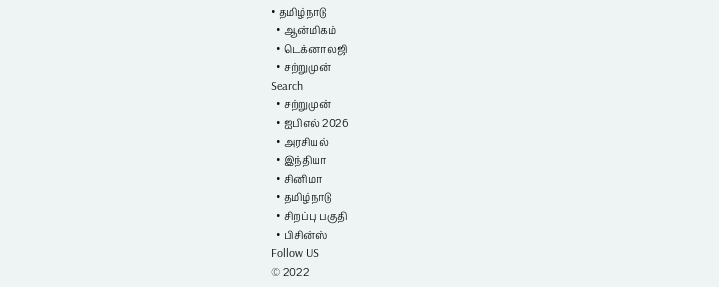• தமிழ்நாடு
  • ஆன்மிகம்
  • டெக்னாலஜி
  • சற்றுமுன்
Search
  • சற்றுமுன்
  • ஐபிஎல் 2026
  • அரசியல்
  • இந்தியா
  • சினிமா
  • தமிழ்நாடு
  • சிறப்பு பகுதி
  • பிசின்ஸ்
Follow US
© 2022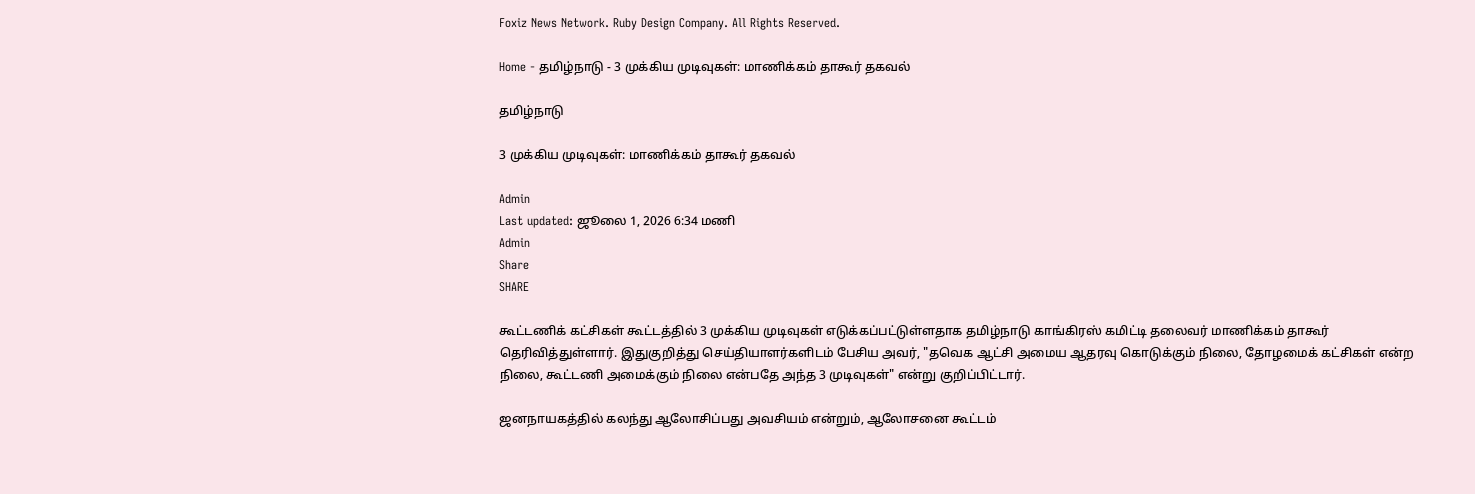Foxiz News Network. Ruby Design Company. All Rights Reserved.

Home - தமிழ்நாடு - 3 முக்கிய முடிவுகள்: மாணிக்கம் தாகூர் தகவல்

தமிழ்நாடு

3 முக்கிய முடிவுகள்: மாணிக்கம் தாகூர் தகவல்

Admin
Last updated: ஜூலை 1, 2026 6:34 மணி
Admin
Share
SHARE

கூட்டணிக் கட்சிகள் கூட்டத்தில் 3 முக்கிய முடிவுகள் எடுக்கப்பட்டுள்ளதாக தமிழ்நாடு காங்கிரஸ் கமிட்டி தலைவர் மாணிக்கம் தாகூர் தெரிவித்துள்ளார். இதுகுறித்து செய்தியாளர்களிடம் பேசிய அவர், "தவெக ஆட்சி அமைய ஆதரவு கொடுக்கும் நிலை, தோழமைக் கட்சிகள் என்ற நிலை, கூட்டணி அமைக்கும் நிலை என்பதே அந்த 3 முடிவுகள்" என்று குறிப்பிட்டார்.

ஜனநாயகத்தில் கலந்து ஆலோசிப்பது அவசியம் என்றும், ஆலோசனை கூட்டம்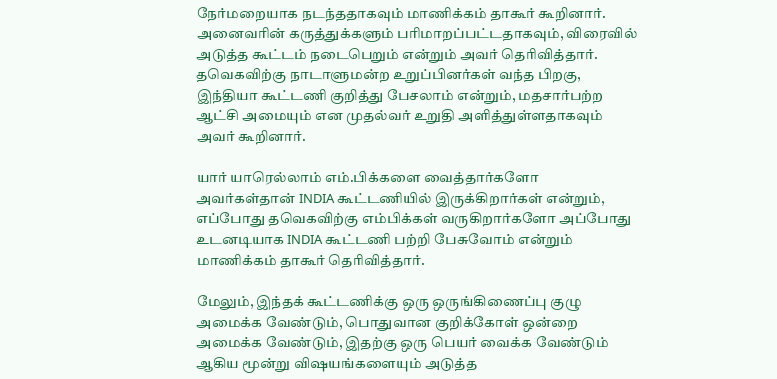நேர்மறையாக நடந்ததாகவும் மாணிக்கம் தாகூர் கூறினார். அனைவரின் கருத்துக்களும் பரிமாறப்பட்டதாகவும், விரைவில் அடுத்த கூட்டம் நடைபெறும் என்றும் அவர் தெரிவித்தார். தவெகவிற்கு நாடாளுமன்ற உறுப்பினர்கள் வந்த பிறகு, இந்தியா கூட்டணி குறித்து பேசலாம் என்றும், மதசார்பற்ற ஆட்சி அமையும் என முதல்வர் உறுதி அளித்துள்ளதாகவும் அவர் கூறினார்.

யார் யாரெல்லாம் எம்.பிக்களை வைத்தார்களோ அவர்கள்தான் INDIA கூட்டணியில் இருக்கிறார்கள் என்றும், எப்போது தவெகவிற்கு எம்பிக்கள் வருகிறார்களோ அப்போது உடனடியாக INDIA கூட்டணி பற்றி பேசுவோம் என்றும் மாணிக்கம் தாகூர் தெரிவித்தார்.

மேலும், இந்தக் கூட்டணிக்கு ஒரு ஒருங்கிணைப்பு குழு அமைக்க வேண்டும், பொதுவான குறிக்கோள் ஒன்றை அமைக்க வேண்டும், இதற்கு ஒரு பெயர் வைக்க வேண்டும் ஆகிய மூன்று விஷயங்களையும் அடுத்த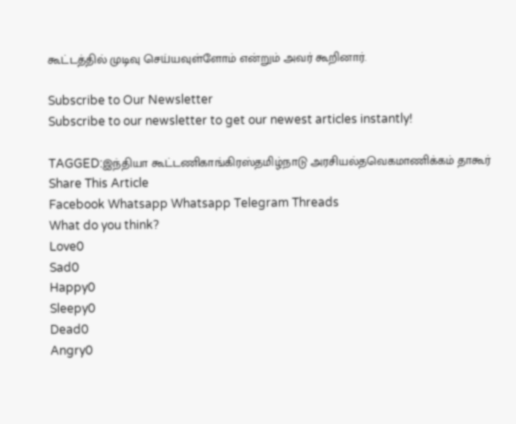கூட்டத்தில் முடிவு செய்யவுள்ளோம் என்றும் அவர் கூறினார்.

Subscribe to Our Newsletter
Subscribe to our newsletter to get our newest articles instantly!

TAGGED:இந்தியா கூட்டணிகாங்கிரஸ்தமிழ்நாடு அரசியல்தவெகமாணிக்கம் தாகூர்
Share This Article
Facebook Whatsapp Whatsapp Telegram Threads
What do you think?
Love0
Sad0
Happy0
Sleepy0
Dead0
Angry0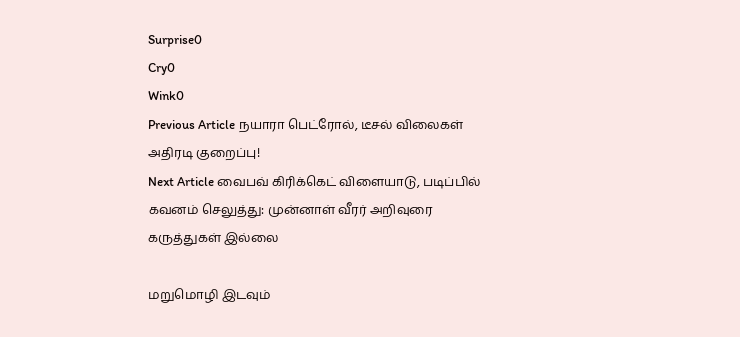Surprise0
Cry0
Wink0
Previous Article நயாரா பெட்ரோல், டீசல் விலைகள் அதிரடி குறைப்பு!
Next Article வைபவ் கிரிக்கெட் விளையாடு, படிப்பில் கவனம் செலுத்து: முன்னாள் வீரர் அறிவுரை
கருத்துகள் இல்லை

மறுமொழி இடவும்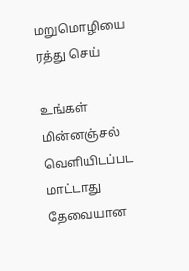மறுமொழியை ரத்து செய்

உங்கள் மின்னஞ்சல் வெளியிடப்பட மாட்டாது தேவையான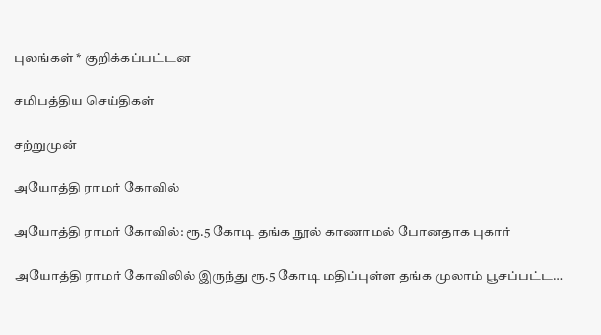புலங்கள் * குறிக்கப்பட்டன

சமிபத்திய செய்திகள்

சற்றுமுன்

அயோத்தி ராமர் கோவில்

அயோத்தி ராமர் கோவில்: ரூ.5 கோடி தங்க நூல் காணாமல் போனதாக புகார்

அயோத்தி ராமர் கோவிலில் இருந்து ரூ.5 கோடி மதிப்புள்ள தங்க முலாம் பூசப்பட்ட…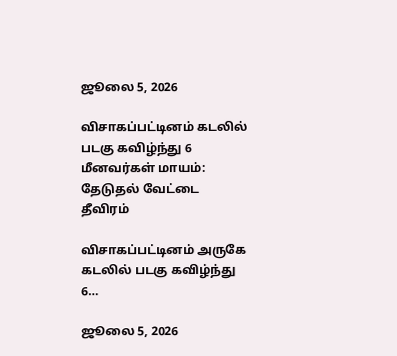ஜூலை 5, 2026

விசாகப்பட்டினம் கடலில் படகு கவிழ்ந்து 6 மீனவர்கள் மாயம்: தேடுதல் வேட்டை தீவிரம்

விசாகப்பட்டினம் அருகே கடலில் படகு கவிழ்ந்து 6…

ஜூலை 5, 2026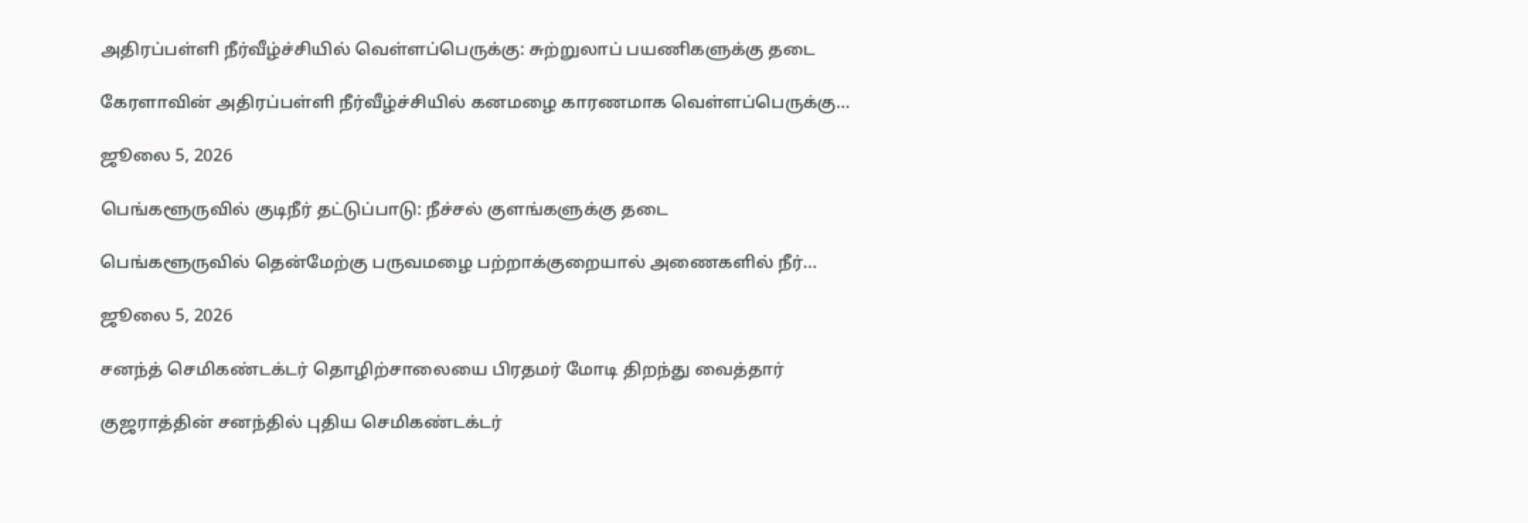அதிரப்பள்ளி நீர்வீழ்ச்சியில் வெள்ளப்பெருக்கு: சுற்றுலாப் பயணிகளுக்கு தடை

கேரளாவின் அதிரப்பள்ளி நீர்வீழ்ச்சியில் கனமழை காரணமாக வெள்ளப்பெருக்கு…

ஜூலை 5, 2026

பெங்களூருவில் குடிநீர் தட்டுப்பாடு: நீச்சல் குளங்களுக்கு தடை

பெங்களூருவில் தென்மேற்கு பருவமழை பற்றாக்குறையால் அணைகளில் நீர்…

ஜூலை 5, 2026

சனந்த் செமிகண்டக்டர் தொழிற்சாலையை பிரதமர் மோடி திறந்து வைத்தார்

குஜராத்தின் சனந்தில் புதிய செமிகண்டக்டர்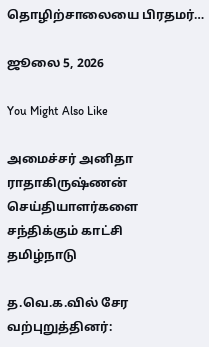தொழிற்சாலையை பிரதமர்…

ஜூலை 5, 2026

You Might Also Like

அமைச்சர் அனிதா ராதாகிருஷ்ணன் செய்தியாளர்களை சந்திக்கும் காட்சி
தமிழ்நாடு

த.வெ.க.வில் சேர வற்புறுத்தினர்: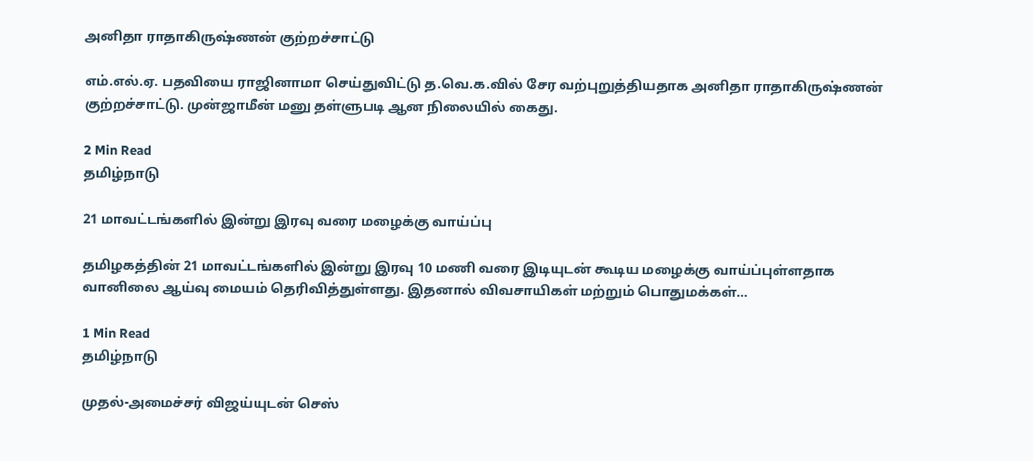அனிதா ராதாகிருஷ்ணன் குற்றச்சாட்டு

எம்.எல்.ஏ. பதவியை ராஜினாமா செய்துவிட்டு த.வெ.க.வில் சேர வற்புறுத்தியதாக அனிதா ராதாகிருஷ்ணன் குற்றச்சாட்டு. முன்ஜாமீன் மனு தள்ளுபடி ஆன நிலையில் கைது.

2 Min Read
தமிழ்நாடு

21 மாவட்டங்களில் இன்று இரவு வரை மழைக்கு வாய்ப்பு

தமிழகத்தின் 21 மாவட்டங்களில் இன்று இரவு 10 மணி வரை இடியுடன் கூடிய மழைக்கு வாய்ப்புள்ளதாக வானிலை ஆய்வு மையம் தெரிவித்துள்ளது. இதனால் விவசாயிகள் மற்றும் பொதுமக்கள்…

1 Min Read
தமிழ்நாடு

முதல்-அமைச்சர் விஜய்யுடன் செஸ்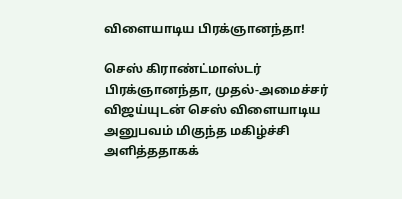விளையாடிய பிரக்ஞானந்தா!

செஸ் கிராண்ட்மாஸ்டர் பிரக்ஞானந்தா, முதல்-அமைச்சர் விஜய்யுடன் செஸ் விளையாடிய அனுபவம் மிகுந்த மகிழ்ச்சி அளித்ததாகக்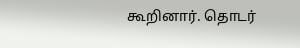கூறினார். தொடர்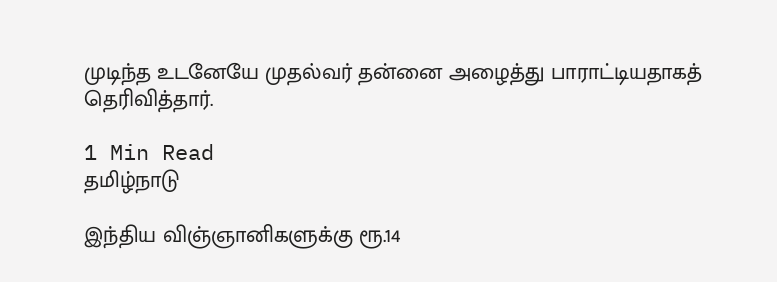முடிந்த உடனேயே முதல்வர் தன்னை அழைத்து பாராட்டியதாகத் தெரிவித்தார்.

1 Min Read
தமிழ்நாடு

இந்திய விஞ்ஞானிகளுக்கு ரூ.14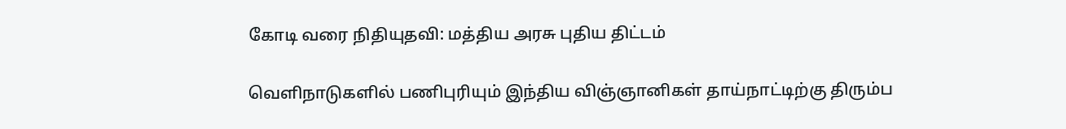கோடி வரை நிதியுதவி: மத்திய அரசு புதிய திட்டம்

வெளிநாடுகளில் பணிபுரியும் இந்திய விஞ்ஞானிகள் தாய்நாட்டிற்கு திரும்ப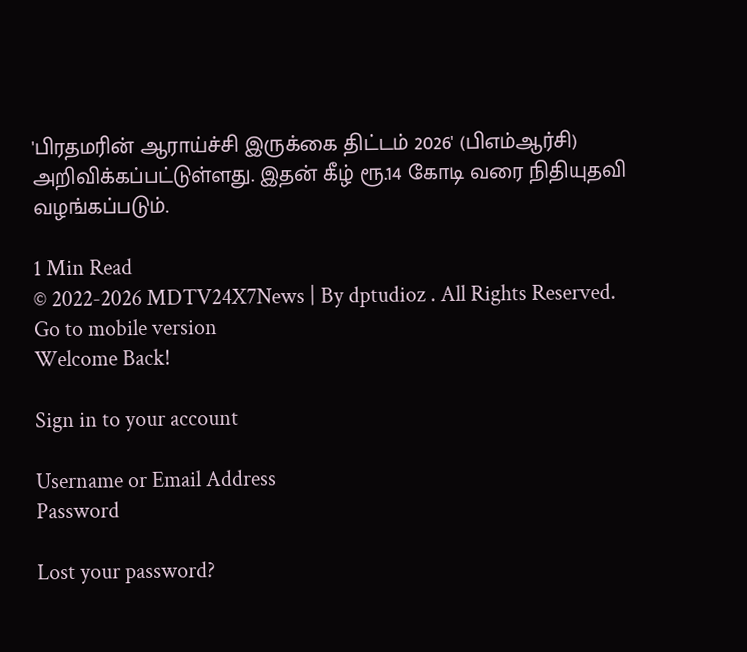'பிரதமரின் ஆராய்ச்சி இருக்கை திட்டம் 2026' (பிஎம்ஆர்சி) அறிவிக்கப்பட்டுள்ளது. இதன் கீழ் ரூ.14 கோடி வரை நிதியுதவி வழங்கப்படும்.

1 Min Read
© 2022-2026 MDTV24X7News | By dptudioz . All Rights Reserved.
Go to mobile version
Welcome Back!

Sign in to your account

Username or Email Address
Password

Lost your password?